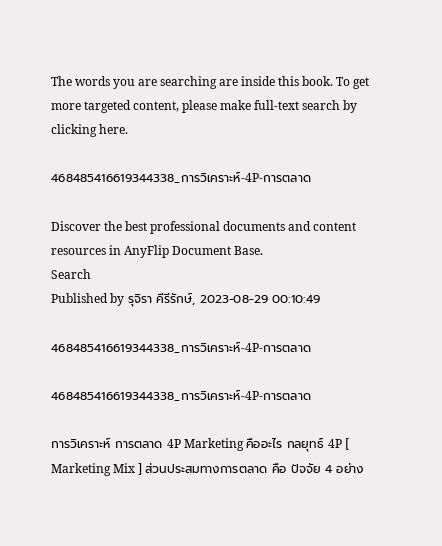The words you are searching are inside this book. To get more targeted content, please make full-text search by clicking here.

468485416619344338_การวิเคราะห์-4P-การตลาด

Discover the best professional documents and content resources in AnyFlip Document Base.
Search
Published by รุจิรา คีรีรักษ์, 2023-08-29 00:10:49

468485416619344338_การวิเคราะห์-4P-การตลาด

468485416619344338_การวิเคราะห์-4P-การตลาด

การวิเคราะห์ การตลาด 4P Marketing คืออะไร กลยุทธ์ 4P [ Marketing Mix ] ส่วนประสมทางการตลาด คือ ปัจจัย 4 อย่าง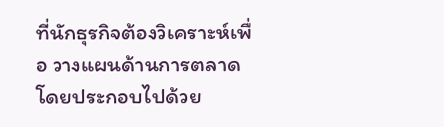ที่นักธุรกิจต้องวิเคราะห์เพื่อ วางแผนด้านการตลาด โดยประกอบไปด้วย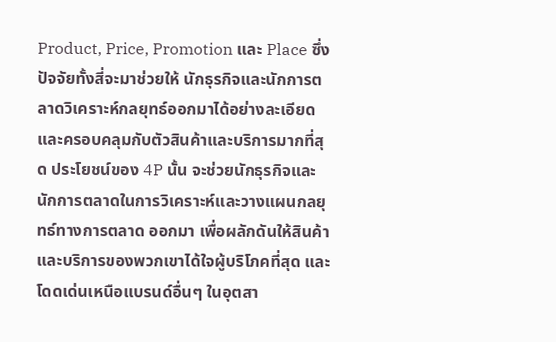Product, Price, Promotion และ Place ซึ่งปัจจัยทั้งสี่จะมาช่วยให้ นักธุรกิจและนักการตลาดวิเคราะห์กลยุทธ์ออกมาได้อย่างละเอียดและครอบคลุมกับตัวสินค้าและบริการมากที่สุด ประโยชน์ของ 4P นั้น จะช่วยนักธุรกิจและนักการตลาดในการวิเคราะห์และวางแผนกลยุทธ์ทางการตลาด ออกมา เพื่อผลักดันให้สินค้าและบริการของพวกเขาได้ใจผู้บริโภคที่สุด และโดดเด่นเหนือแบรนด์อื่นๆ ในอุตสา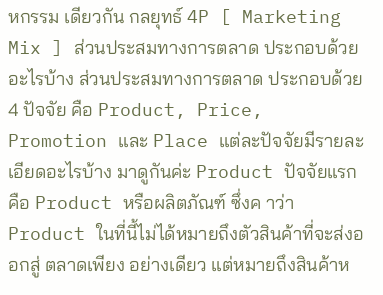หกรรม เดียวกัน กลยุทธ์ 4P [ Marketing Mix ] ส่วนประสมทางการตลาด ประกอบด้วยอะไรบ้าง ส่วนประสมทางการตลาด ประกอบด้วย 4 ปัจจัย คือ Product, Price, Promotion และ Place แต่ละปัจจัยมีรายละเอียดอะไรบ้าง มาดูกันค่ะ Product ปัจจัยแรกคือ Product หรือผลิตภัณฑ์ ซึ่งค าว่า Product ในที่นี้ไม่ได้หมายถึงตัวสินค้าที่จะส่งออกสู่ ตลาดเพียง อย่างเดียว แต่หมายถึงสินค้าห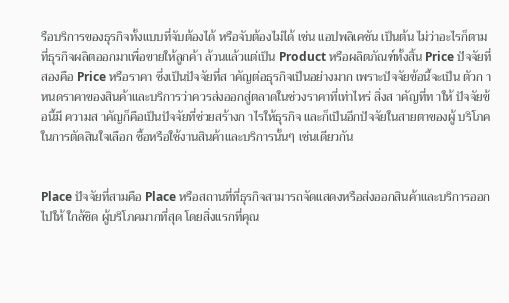รือบริการของธุรกิจทั้งแบบที่จับต้องได้ หรือจับต้องไม่ได้ เช่น แอปพลิเคชัน เป็นต้น ไม่ว่าอะไรก็ตามที่ธุรกิจผลิตออกมาเพื่อขายให้ลูกค้า ล้วนแล้วแต่เป็น Product หรือผลิตภัณฑ์ทั้งสิ้น Price ปัจจัยที่สองคือ Price หรือราคา ซึ่งเป็นปัจจัยที่ส าคัญต่อธุรกิจเป็นอย่างมาก เพราะปัจจัยข้อนี้จะเป็น ตัวก าหนดราคาของสินค้าและบริการว่าควรส่งออกสู่ตลาดในช่วงราคาที่เท่าไหร่ สิ่งส าคัญที่ท าให้ ปัจจัยข้อนี้มี ความส าคัญก็คือเป็นปัจจัยที่ช่วยสร้างก าไรให้ธุรกิจ และก็เป็นอีกปัจจัยในสายตาของผู้ บริโภคในการตัดสินใจเลือก ซื้อหรือใช้งานสินค้าและบริการนั้นๆ เช่นเดียวกัน


Place ปัจจัยที่สามคือ Place หรือสถานที่ที่ธุรกิจสามารถจัดแสดงหรือส่งออกสินค้าและบริการออกไปให้ ใกล้ชิด ผู้บริโภคมากที่สุด โดยสิ่งแรกที่คุณ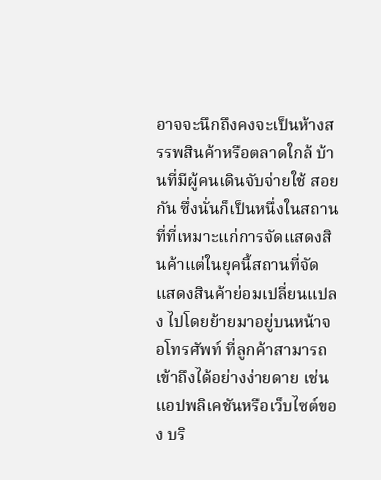อาจจะนึกถึงคงจะเป็นห้างสรรพสินค้าหรือตลาดใกล้ บ้านที่มีผู้คนเดินจับจ่ายใช้ สอยกัน ซึ่งนั่นก็เป็นหนึ่งในสถานที่ที่เหมาะแก่การจัดแสดงสินค้าแต่ในยุคนี้สถานที่จัดแสดงสินค้าย่อมเปลี่ยนแปลง ไปโดยย้ายมาอยู่บนหน้าจอโทรศัพท์ ที่ลูกค้าสามารถเข้าถึงได้อย่างง่ายดาย เช่น แอปพลิเคชันหรือเว็บไซต์ของ บริ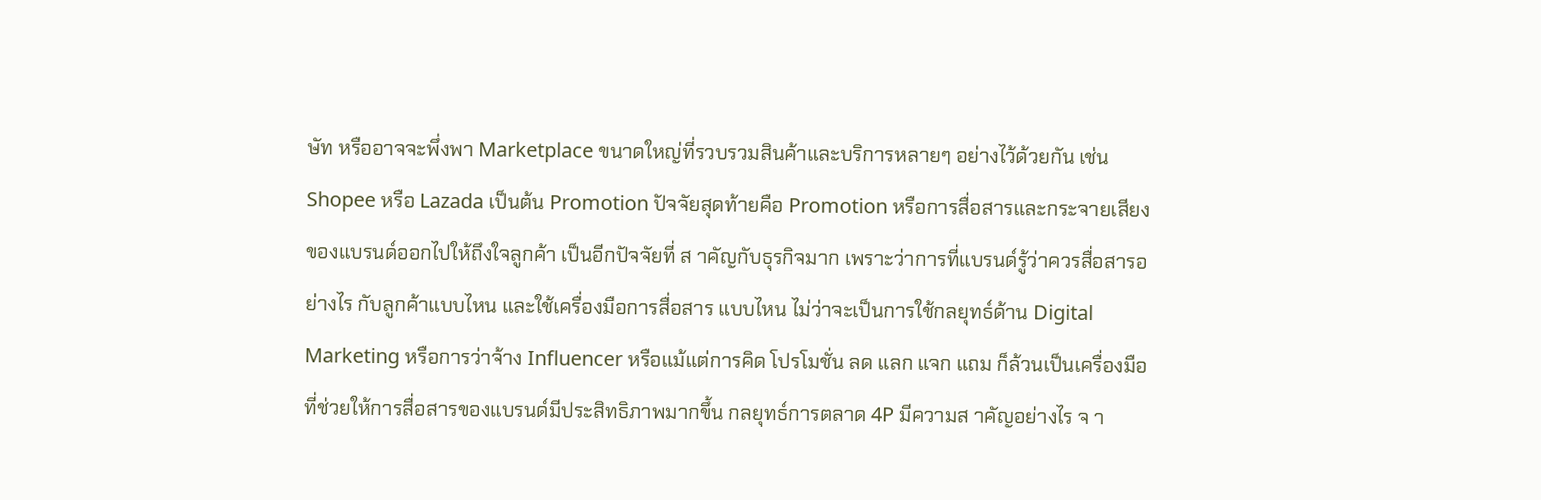ษัท หรืออาจจะพึ่งพา Marketplace ขนาดใหญ่ที่รวบรวมสินค้าและบริการหลายๆ อย่างไว้ด้วยกัน เช่น Shopee หรือ Lazada เป็นต้น Promotion ปัจจัยสุดท้ายคือ Promotion หรือการสื่อสารและกระจายเสียงของแบรนด์ออกไปให้ถึงใจลูกค้า เป็นอีกปัจจัยที่ ส าคัญกับธุรกิจมาก เพราะว่าการที่แบรนด์รู้ว่าควรสื่อสารอย่างไร กับลูกค้าแบบไหน และใช้เครื่องมือการสื่อสาร แบบไหน ไม่ว่าจะเป็นการใช้กลยุทธ์ด้าน Digital Marketing หรือการว่าจ้าง Influencer หรือแม้แต่การคิด โปรโมชั่น ลด แลก แจก แถม ก็ล้วนเป็นเครื่องมือ ที่ช่วยให้การสื่อสารของแบรนด์มีประสิทธิภาพมากขึ้น กลยุทธ์การตลาด 4P มีความส าคัญอย่างไร จ า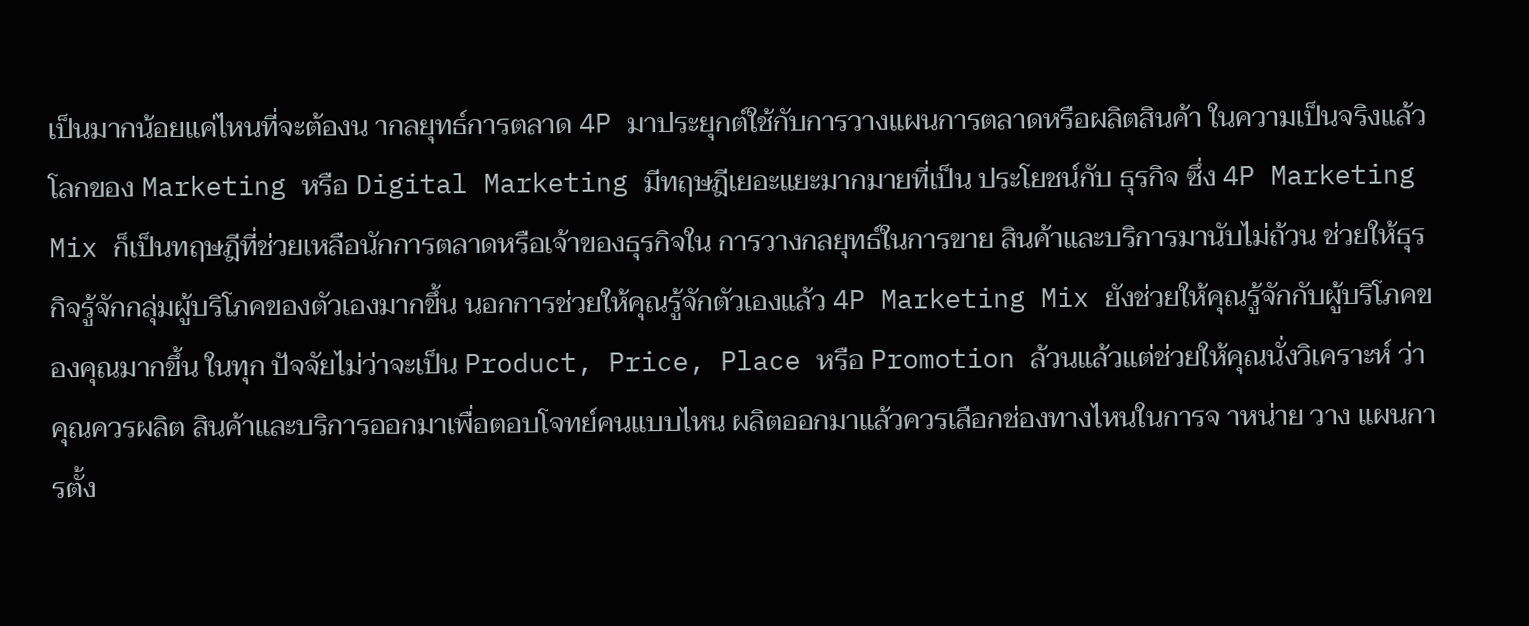เป็นมากน้อยแค่ไหนที่จะต้องน ากลยุทธ์การตลาด 4P มาประยุกต์ใช้กับการวางแผนการตลาดหรือผลิตสินค้า ในความเป็นจริงแล้วโลกของ Marketing หรือ Digital Marketing มีทฤษฎีเยอะแยะมากมายที่เป็น ประโยชน์กับ ธุรกิจ ซึ่ง 4P Marketing Mix ก็เป็นทฤษฎีที่ช่วยเหลือนักการตลาดหรือเจ้าของธุรกิจใน การวางกลยุทธ์ในการขาย สินค้าและบริการมานับไม่ถ้วน ช่วยให้ธุรกิจรู้จักกลุ่มผู้บริโภคของตัวเองมากขึ้น นอกการช่วยให้คุณรู้จักตัวเองแล้ว 4P Marketing Mix ยังช่วยให้คุณรู้จักกับผู้บริโภคของคุณมากขึ้น ในทุก ปัจจัยไม่ว่าจะเป็น Product, Price, Place หรือ Promotion ล้วนแล้วแต่ช่วยให้คุณนั่งวิเคราะห์ ว่าคุณควรผลิต สินค้าและบริการออกมาเพื่อตอบโจทย์คนแบบไหน ผลิตออกมาแล้วควรเลือกช่องทางไหนในการจ าหน่าย วาง แผนการตั้ง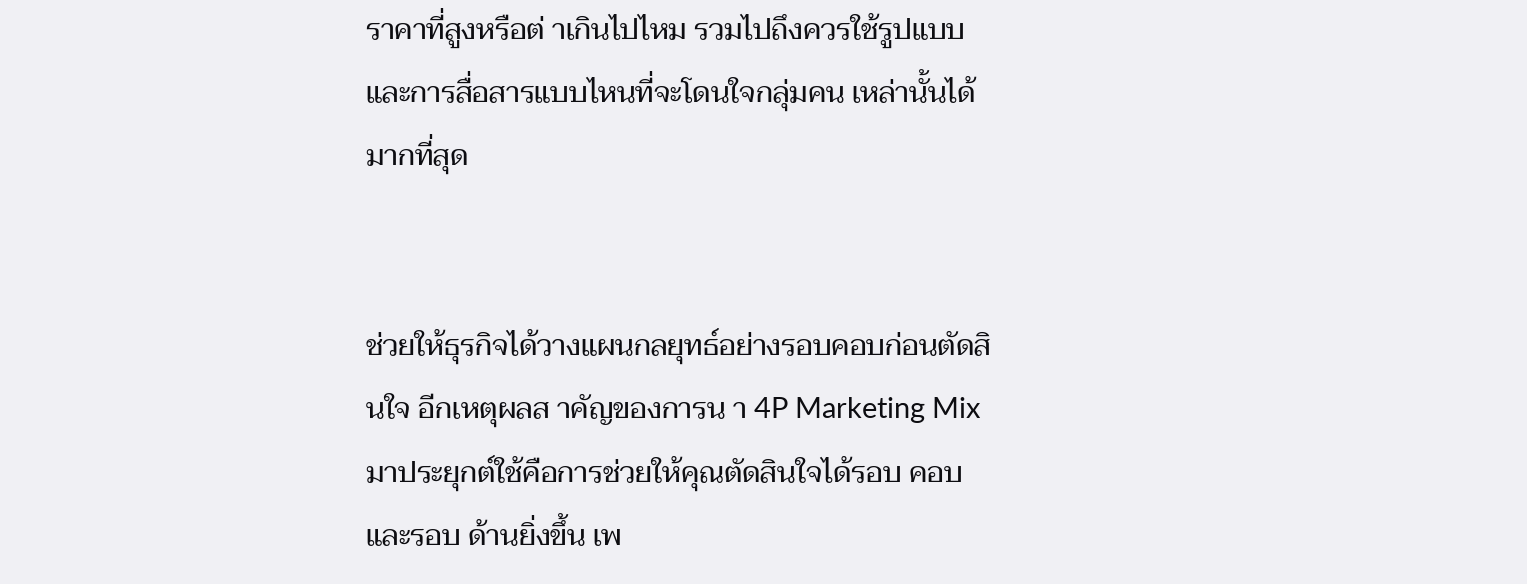ราคาที่สูงหรือต่ าเกินไปไหม รวมไปถึงควรใช้รูปแบบและการสื่อสารแบบไหนที่จะโดนใจกลุ่มคน เหล่านั้นได้มากที่สุด


ช่วยให้ธุรกิจได้วางแผนกลยุทธ์อย่างรอบคอบก่อนตัดสินใจ อีกเหตุผลส าคัญของการน า 4P Marketing Mix มาประยุกต์ใช้คือการช่วยให้คุณตัดสินใจได้รอบ คอบและรอบ ด้านยิ่งขึ้น เพ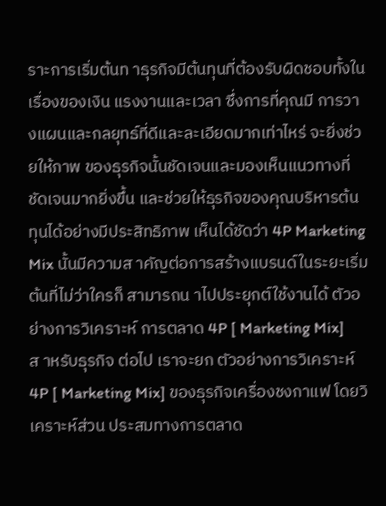ราะการเริ่มต้นท าธุรกิจมีต้นทุนที่ต้องรับผิดชอบทั้งในเรื่องของเงิน แรงงานและเวลา ซึ่งการที่คุณมี การวางแผนและกลยุทธ์ที่ดีและละเอียดมากเท่าไหร่ จะยิ่งช่วยให้ภาพ ของธุรกิจนั้นชัดเจนและมองเห็นแนวทางที่ ชัดเจนมากยิ่งขึ้น และช่วยให้ธุรกิจของคุณบริหารต้นทุนได้อย่างมีประสิทธิภาพ เห็นได้ชัดว่า 4P Marketing Mix นั้นมีความส าคัญต่อการสร้างแบรนด์ในระยะเริ่มต้นที่ไม่ว่าใครก็ สามารถน าไปประยุกต์ใช้งานได้ ตัวอย่างการวิเคราะห์ การตลาด 4P [ Marketing Mix] ส าหรับธุรกิจ ต่อไป เราจะยก ตัวอย่างการวิเคราะห์ 4P [ Marketing Mix] ของธุรกิจเครื่องชงกาแฟ โดยวิเคราะห์ส่วน ประสมทางการตลาด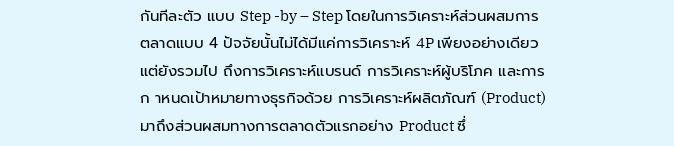กันทีละตัว แบบ Step -by – Step โดยในการวิเคราะห์ส่วนผสมการตลาดแบบ 4 ปัจจัยนั้นไม่ได้มีแค่การวิเคราะห์ 4P เพียงอย่างเดียว แต่ยังรวมไป ถึงการวิเคราะห์แบรนด์ การวิเคราะห์ผู้บริโภค และการก าหนดเป้าหมายทางธุรกิจด้วย การวิเคราะห์ผลิตภัณฑ์ (Product) มาถึงส่วนผสมทางการตลาดตัวแรกอย่าง Product ซึ่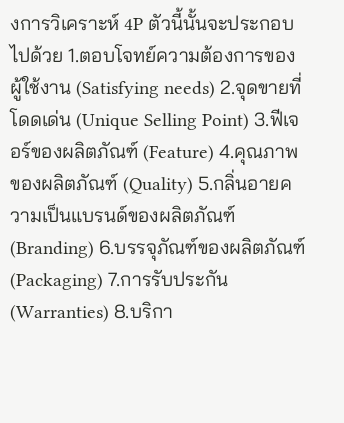งการวิเคราะห์ 4P ตัวนี้นั้นจะประกอบไปด้วย 1.ตอบโจทย์ความต้องการของผู้ใช้งาน (Satisfying needs) 2.จุดขายที่โดดเด่น (Unique Selling Point) 3.ฟีเจอร์ของผลิตภัณฑ์ (Feature) 4.คุณภาพของผลิตภัณฑ์ (Quality) 5.กลิ่นอายความเป็นแบรนด์ของผลิตภัณฑ์ (Branding) 6.บรรจุภัณฑ์ของผลิตภัณฑ์ (Packaging) 7.การรับประกัน (Warranties) 8.บริกา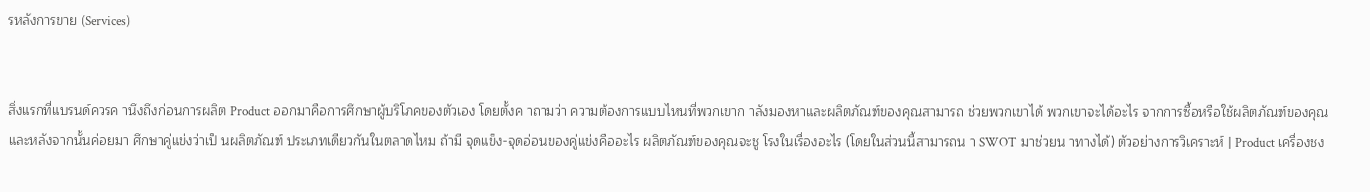รหลังการขาย (Services)


สิ่งแรกที่แบรนด์ควรค านึงถึงก่อนการผลิต Product ออกมาคือการศึกษาผู้บริโภคของตัวเอง โดยตั้งค าถามว่า ความต้องการแบบไหนที่พวกเขาก าลังมองหาและผลิตภัณฑ์ของคุณสามารถ ช่วยพวกเขาได้ พวกเขาจะได้อะไร จากการซื้อหรือใช้ผลิตภัณฑ์ของคุณ และหลังจากนั้นค่อยมา ศึกษาคู่แข่งว่าเป็ นผลิตภัณฑ์ ประเภทเดียวกันในตลาดไหม ถ้ามี จุดแข็ง-จุดอ่อนของคู่แข่งคืออะไร ผลิตภัณฑ์ของคุณจะชู โรงในเรื่องอะไร (โดยในส่วนนี้สามารถน า SWOT มาช่วยน าทางได้) ตัวอย่างการวิเคราะห์ | Product เครื่องชง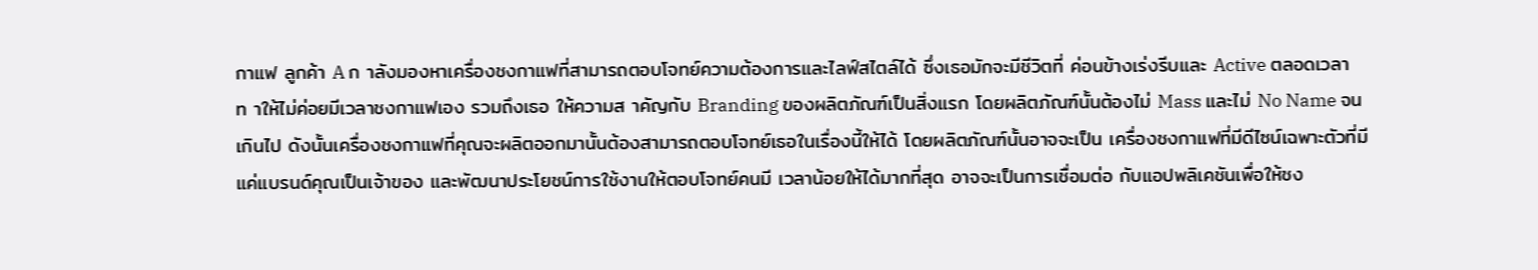กาแฟ ลูกค้า A ก าลังมองหาเครื่องชงกาแฟที่สามารถตอบโจทย์ความต้องการและไลฟ์สไตล์ได้ ซึ่งเธอมักจะมีชีวิตที่ ค่อนข้างเร่งรีบและ Active ตลอดเวลา ท าให้ไม่ค่อยมีเวลาชงกาแฟเอง รวมถึงเธอ ให้ความส าคัญกับ Branding ของผลิตภัณฑ์เป็นสิ่งแรก โดยผลิตภัณฑ์นั้นต้องไม่ Mass และไม่ No Name จนเกินไป ดังนั้นเครื่องชงกาแฟที่คุณจะผลิตออกมานั้นต้องสามารถตอบโจทย์เธอในเรื่องนี้ให้ได้ โดยผลิตภัณฑ์นั้นอาจจะเป็น เครื่องชงกาแฟที่มีดีไซน์เฉพาะตัวที่มีแค่แบรนด์คุณเป็นเจ้าของ และพัฒนาประโยชน์การใช้งานให้ตอบโจทย์คนมี เวลาน้อยให้ได้มากที่สุด อาจจะเป็นการเชื่อมต่อ กับแอปพลิเคชันเพื่อให้ชง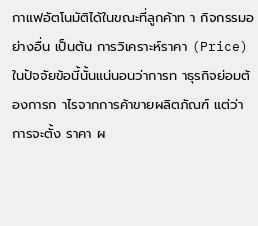กาแฟอัตโนมัติได้ในขณะที่ลูกค้าท า กิจกรรมอย่างอื่น เป็นต้น การวิเคราะห์ราคา (Price) ในปัจจัยข้อนี้นั้นแน่นอนว่าการท าธุรกิจย่อมต้องการก าไรจากการค้าขายผลิตภัณฑ์ แต่ว่าการจะตั้ง ราคา ผ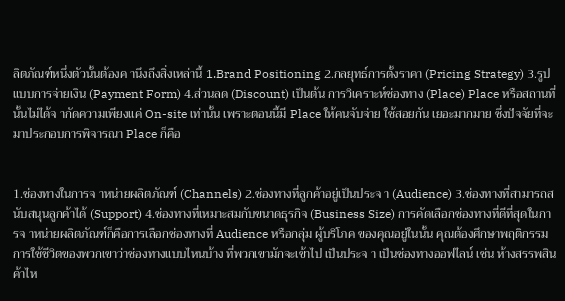ลิตภัณฑ์หนึ่งตัวนั้นต้องค านึงถึงสิ่งเหล่านี้ 1.Brand Positioning 2.กลยุทธ์การตั้งราคา (Pricing Strategy) 3.รูปแบบการจ่ายเงิน (Payment Form) 4.ส่วนลด (Discount) เป็นต้น การวิเคราะห์ช่องทาง (Place) Place หรือสถานที่นั้นไม่ได้จ ากัดความเพียงแค่ On-site เท่านั้น เพราะตอนนี้มี Place ให้คนจับจ่าย ใช้สอยกัน เยอะมากมาย ซึ่งปัจจัยที่จะมาประกอบการพิจารณา Place ก็คือ


1.ช่องทางในการจ าหน่ายผลิตภัณฑ์ (Channels) 2.ช่องทางที่ลูกค้าอยู่เป็นประจ า (Audience) 3.ช่องทางที่สามารถสนับสนุนลูกค้าได้ (Support) 4.ช่องทางที่เหมาะสมกับขนาดธุรกิจ (Business Size) การคัดเลือกช่องทางที่ดีที่สุดในการจ าหน่ายผลิตภัณฑ์ก็คือการเลือกช่องทางที่ Audience หรือกลุ่ม ผู้บริโภค ของคุณอยู่ในนั้น คุณต้องศึกษาพฤติกรรมการใช้ชีวิตของพวกเขาว่าช่องทางแบบไหนบ้าง ที่พวกเขามักจะเข้าไป เป็นประจ า เป็นช่องทางออฟไลน์ เช่น ห้างสรรพสินค้าไห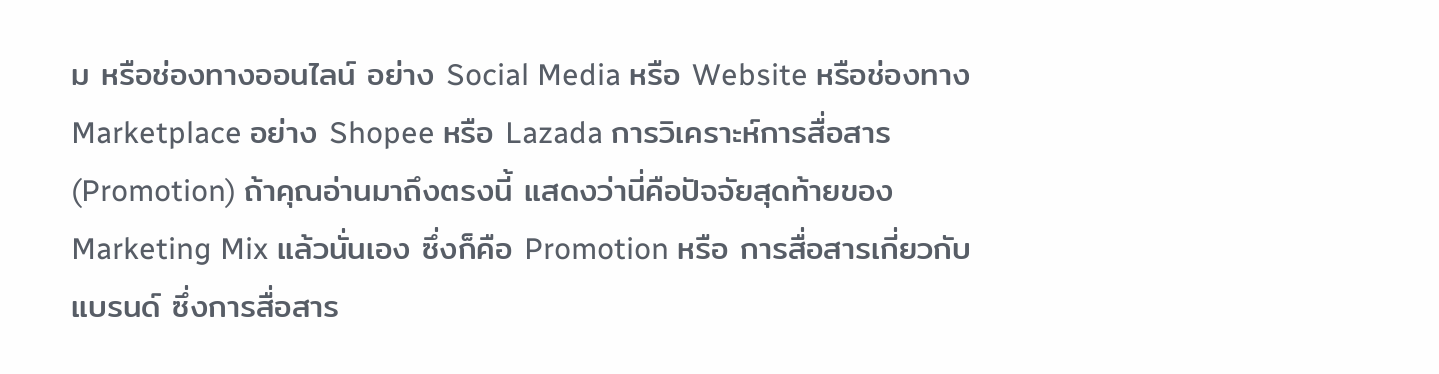ม หรือช่องทางออนไลน์ อย่าง Social Media หรือ Website หรือช่องทาง Marketplace อย่าง Shopee หรือ Lazada การวิเคราะห์การสื่อสาร (Promotion) ถ้าคุณอ่านมาถึงตรงนี้ แสดงว่านี่คือปัจจัยสุดท้ายของ Marketing Mix แล้วนั่นเอง ซึ่งก็คือ Promotion หรือ การสื่อสารเกี่ยวกับแบรนด์ ซึ่งการสื่อสาร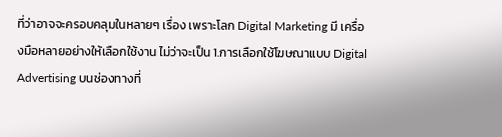ที่ว่าอาจจะครอบคลุมในหลายๆ เรื่อง เพราะโลก Digital Marketing มี เครื่องมือหลายอย่างให้เลือกใช้งาน ไม่ว่าจะเป็น 1.การเลือกใช้โฆษณาแบบ Digital Advertising บนช่องทางที่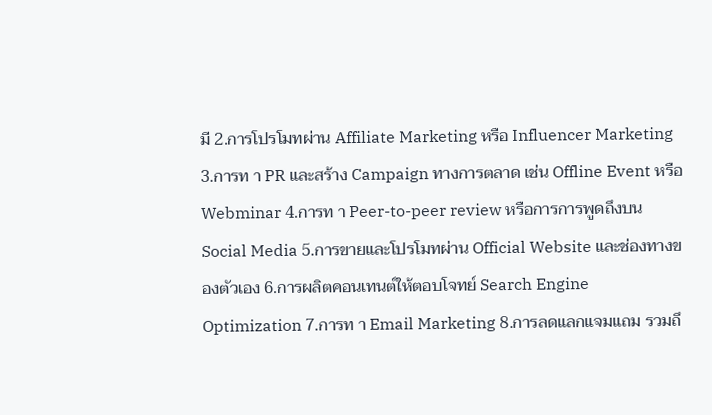มี 2.การโปรโมทผ่าน Affiliate Marketing หรือ Influencer Marketing 3.การท า PR และสร้าง Campaign ทางการตลาด เช่น Offline Event หรือ Webminar 4.การท า Peer-to-peer review หรือการการพูดถึงบน Social Media 5.การขายและโปรโมทผ่าน Official Website และช่องทางของตัวเอง 6.การผลิตคอนเทนต์ให้ตอบโจทย์ Search Engine Optimization 7.การท า Email Marketing 8.การลดแลกแจมแถม รวมถึ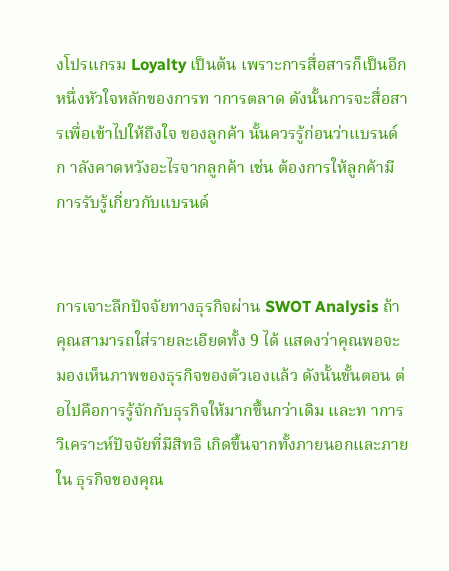งโปรแกรม Loyalty เป็นต้น เพราะการสื่อสารก็เป็นอีกหนึ่งหัวใจหลักของการท าการตลาด ดังนั้นการจะสื่อสารเพื่อเข้าไปให้ถึงใจ ของลูกค้า นั้นควรรู้ก่อนว่าแบรนด์ก าลังคาดหวังอะไรจากลูกค้า เช่น ต้องการให้ลูกค้ามีการรับรู้เกี่ยวกับแบรนด์


การเจาะลึกปัจจัยทางธุรกิจผ่าน SWOT Analysis ถ้าคุณสามารถใส่รายละเอียดทั้ง 9 ได้ แสดงว่าคุณพอจะมองเห็นภาพของธุรกิจของตัวเองแล้ว ดังนั้นขั้นตอน ต่อไปคือการรู้จักกับธุรกิจให้มากขึ้นกว่าเดิม และท าการวิเคราะห์ปัจจัยที่มีสิทธิ เกิดขึ้นจากทั้งภายนอกและภายใน ธุรกิจของคุณ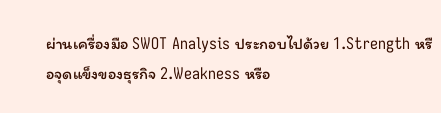ผ่านเครื่องมือ SWOT Analysis ประกอบไปด้วย 1.Strength หรือจุดแข็งของธุรกิจ 2.Weakness หรือ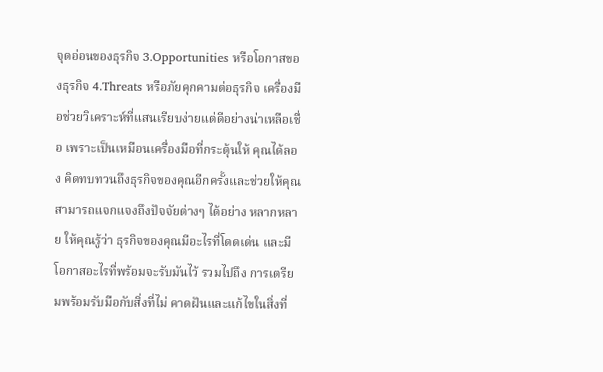จุดอ่อนของธุรกิจ 3.Opportunities หรือโอกาสของธุรกิจ 4.Threats หรือภัยคุกคามต่อธุรกิจ เครื่องมือช่วยวิเคราะห์ที่แสนเรียบง่ายแต่ดีอย่างน่าเหลือเชื่อ เพราะเป็นเหมือนเครื่องมือที่กระตุ้นให้ คุณได้ลอง คิดทบทวนถึงธุรกิจของคุณอีกครั้งและช่วยให้คุณสามารถแจกแจงถึงปัจจัยต่างๆ ได้อย่าง หลากหลาย ให้คุณรู้ว่า ธุรกิจของคุณมีอะไรที่โดดเด่น และมีโอกาสอะไรที่พร้อมจะรับมันไว้ รวมไปถึง การเตรียมพร้อมรับมือกับสิ่งที่ไม่ คาดฝันและแก้ไขในสิ่งที่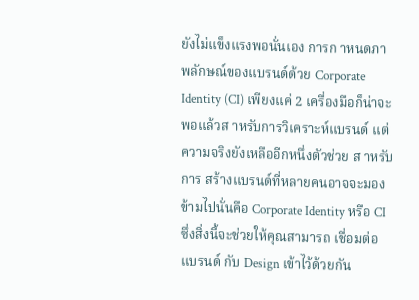ยังไม่แข็งแรงพอนั่นเอง การก าหนดภาพลักษณ์ของแบรนด์ด้วย Corporate Identity (CI) เพียงแค่ 2 เครื่องมือก็น่าจะพอแล้วส าหรับการวิเคราะห์แบรนด์ แต่ความจริงยังเหลืออีกหนึ่งตัวช่วย ส าหรับการ สร้างแบรนด์ที่หลายคนอาจจะมองข้ามไปนั่นคือ Corporate Identity หรือ CI ซึ่งสิ่งนี้จะช่วยให้คุณสามารถ เชื่อมต่อ แบรนด์ กับ Design เข้าไว้ด้วยกัน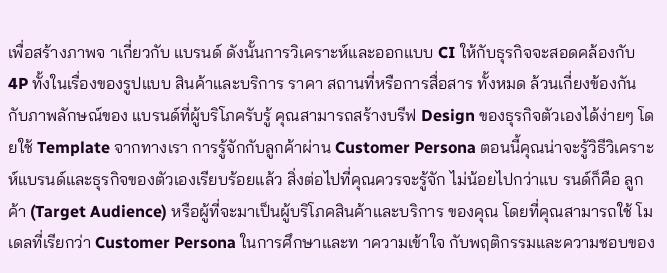เพื่อสร้างภาพจ าเกี่ยวกับ แบรนด์ ดังนั้นการวิเคราะห์และออกแบบ CI ให้กับธุรกิจจะสอดคล้องกับ 4P ทั้งในเรื่องของรูปแบบ สินค้าและบริการ ราคา สถานที่หรือการสื่อสาร ทั้งหมด ล้วนเกี่ยงข้องกันกับภาพลักษณ์ของ แบรนด์ที่ผู้บริโภครับรู้ คุณสามารถสร้างบรีฟ Design ของธุรกิจตัวเองได้ง่ายๆ โดยใช้ Template จากทางเรา การรู้จักกับลูกค้าผ่าน Customer Persona ตอนนี้คุณน่าจะรู้วิธีวิเคราะห์แบรนด์และธุรกิจของตัวเองเรียบร้อยแล้ว สิ่งต่อไปที่คุณควรจะรู้จัก ไม่น้อยไปกว่าแบ รนด์ก็คือ ลูกค้า (Target Audience) หรือผู้ที่จะมาเป็นผู้บริโภคสินค้าและบริการ ของคุณ โดยที่คุณสามารถใช้ โมเดลที่เรียกว่า Customer Persona ในการศึกษาและท าความเข้าใจ กับพฤติกรรมและความชอบของ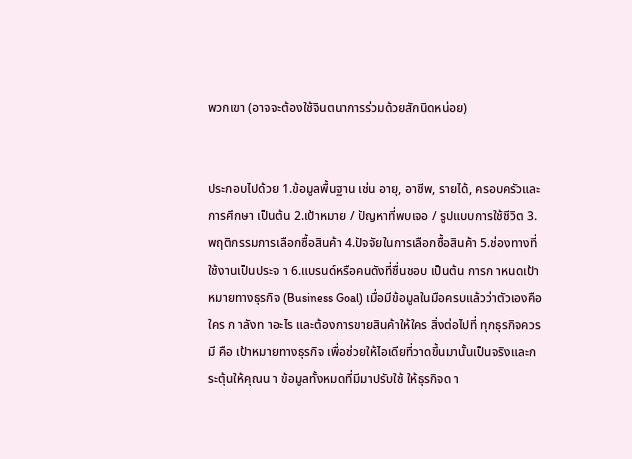พวกเขา (อาจจะต้องใช้จินตนาการร่วมด้วยสักนิดหน่อย)


ประกอบไปด้วย 1.ข้อมูลพื้นฐาน เช่น อายุ, อาชีพ, รายได้, ครอบครัวและการศึกษา เป็นต้น 2.เป้าหมาย / ปัญหาที่พบเจอ / รูปแบบการใช้ชีวิต 3.พฤติกรรมการเลือกซื้อสินค้า 4.ปัจจัยในการเลือกซื้อสินค้า 5.ช่องทางที่ใช้งานเป็นประจ า 6.แบรนด์หรือคนดังที่ชื่นชอบ เป็นต้น การก าหนดเป้าหมายทางธุรกิจ (Business Goal) เมื่อมีข้อมูลในมือครบแล้วว่าตัวเองคือใคร ก าลังท าอะไร และต้องการขายสินค้าให้ใคร สิ่งต่อไปที่ ทุกธุรกิจควรมี คือ เป้าหมายทางธุรกิจ เพื่อช่วยให้ไอเดียที่วาดขึ้นมานั้นเป็นจริงและกระตุ้นให้คุณน า ข้อมูลทั้งหมดที่มีมาปรับใช้ ให้ธุรกิจด า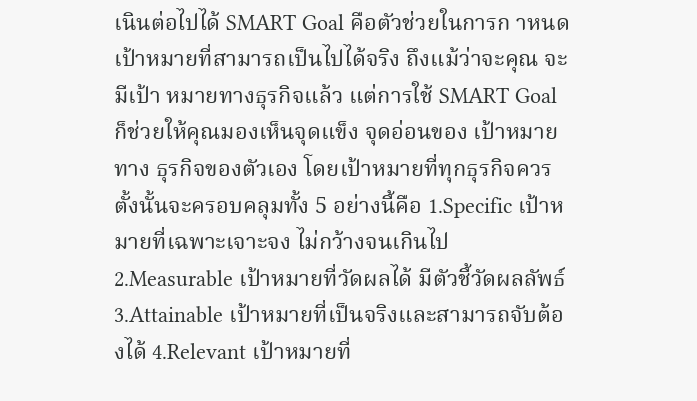เนินต่อไปได้ SMART Goal คือตัวช่วยในการก าหนดเป้าหมายที่สามารถเป็นไปได้จริง ถึงแม้ว่าจะคุณ จะมีเป้า หมายทางธุรกิจแล้ว แต่การใช้ SMART Goal ก็ช่วยให้คุณมองเห็นจุดแข็ง จุดอ่อนของ เป้าหมายทาง ธุรกิจของตัวเอง โดยเป้าหมายที่ทุกธุรกิจควรตั้งนั้นจะครอบคลุมทั้ง 5 อย่างนี้คือ 1.Specific เป้าหมายที่เฉพาะเจาะจง ไม่กว้างจนเกินไป 2.Measurable เป้าหมายที่วัดผลได้ มีตัวชี้วัดผลลัพธ์ 3.Attainable เป้าหมายที่เป็นจริงและสามารถจับต้องได้ 4.Relevant เป้าหมายที่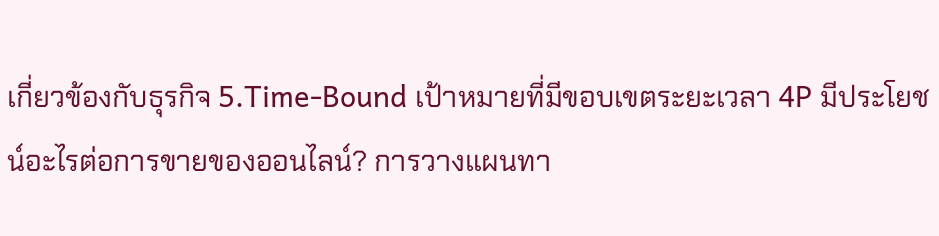เกี่ยวข้องกับธุรกิจ 5.Time-Bound เป้าหมายที่มีขอบเขตระยะเวลา 4P มีประโยชน์อะไรต่อการขายของออนไลน์? การวางแผนทา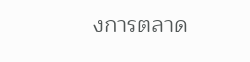งการตลาด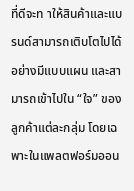ที่ดีจะท าให้สินค้าและแบรนด์สามารถเติบโตไปได้อย่างมีแบบแผน และสามารถเข้าไปใน “ใจ” ของลูกค้าแต่ละกลุ่ม โดยเฉพาะในแพลตฟอร์มออน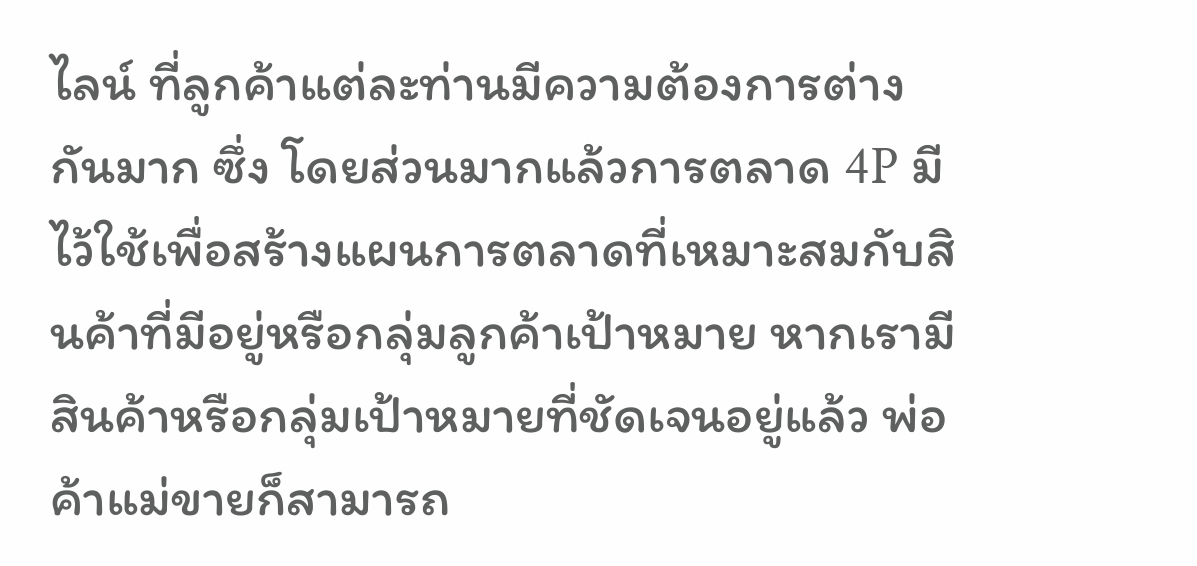ไลน์ ที่ลูกค้าแต่ละท่านมีความต้องการต่างกันมาก ซึ่ง โดยส่วนมากแล้วการตลาด 4P มีไว้ใช้เพื่อสร้างแผนการตลาดที่เหมาะสมกับสินค้าที่มีอยู่หรือกลุ่มลูกค้าเป้าหมาย หากเรามีสินค้าหรือกลุ่มเป้าหมายที่ชัดเจนอยู่แล้ว พ่อค้าแม่ขายก็สามารถ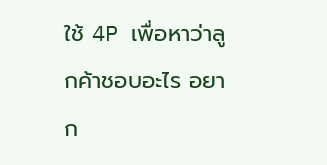ใช้ 4P เพื่อหาว่าลูกค้าชอบอะไร อยาก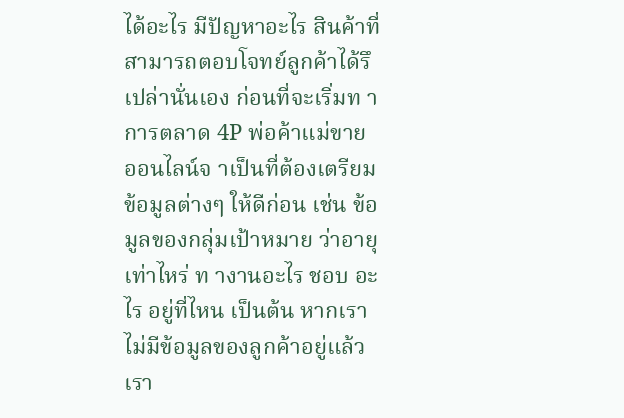ได้อะไร มีปัญหาอะไร สินค้าที่สามารถตอบโจทย์ลูกค้าได้รึเปล่านั่นเอง ก่อนที่จะเริ่มท าการตลาด 4P พ่อค้าแม่ขาย ออนไลน์จ าเป็นที่ต้องเตรียมข้อมูลต่างๆ ให้ดีก่อน เช่น ข้อมูลของกลุ่มเป้าหมาย ว่าอายุเท่าไหร่ ท างานอะไร ชอบ อะไร อยู่ที่ไหน เป็นต้น หากเราไม่มีข้อมูลของลูกค้าอยู่แล้ว เรา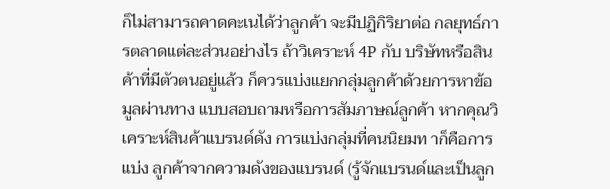ก็ไม่สามารถคาดคะเนได้ว่าลูกค้า จะมีปฏิกิริยาต่อ กลยุทธ์การตลาดแต่ละส่วนอย่างไร ถ้าวิเคราะห์ 4P กับ บริษัทหรือสินค้าที่มีตัวตนอยู่แล้ว ก็ควรแบ่งแยกกลุ่มลูกค้าด้วยการหาข้อมูลผ่านทาง แบบสอบถามหรือการสัมภาษณ์ลูกค้า หากคุณวิเคราะห์สินค้าแบรนด์ดัง การแบ่งกลุ่มที่คนนิยมท าก็คือการแบ่ง ลูกค้าจากความดังของแบรนด์ (รู้จักแบรนด์และเป็นลูก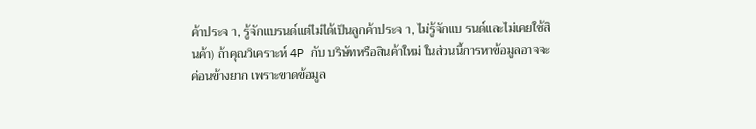ค้าประจ า, รู้จักแบรนด์แต่ไม่ได้เป็นลูกค้าประจ า, ไม่รู้จักแบ รนด์และไม่เคยใช้สินค้า) ถ้าคุณวิเคราะห์ 4P กับ บริษัทหรือสินค้าใหม่ ในส่วนนี้การหาข้อมูลอาจจะค่อนข้างยาก เพราะขาดข้อมูล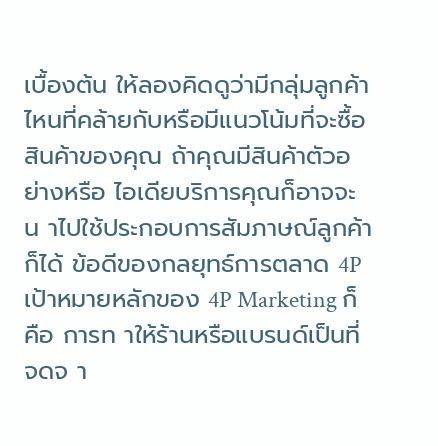เบื้องต้น ให้ลองคิดดูว่ามีกลุ่มลูกค้าไหนที่คล้ายกับหรือมีแนวโน้มที่จะซื้อสินค้าของคุณ ถ้าคุณมีสินค้าตัวอย่างหรือ ไอเดียบริการคุณก็อาจจะน าไปใช้ประกอบการสัมภาษณ์ลูกค้าก็ได้ ข้อดีของกลยุทธ์การตลาด 4P เป้าหมายหลักของ 4P Marketing ก็คือ การท าให้ร้านหรือแบรนด์เป็นที่จดจ า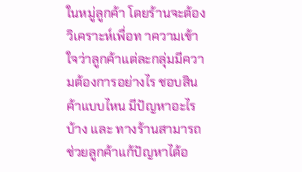ในหมู่ลูกค้า โดยร้านจะต้อง วิเคราะห์เพื่อท าความเข้าใจว่าลูกค้าแต่ละกลุ่มมีความต้องการอย่างไร ชอบสินค้าแบบไหน มีปัญหาอะไรบ้าง และ ทางร้านสามารถช่วยลูกค้าแก้ปัญหาได้อ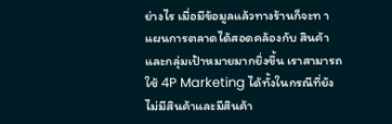ย่างไร เมื่อมีข้อมูลแล้วทางร้านก็จะท าแผนการตลาดได้สอดคล้องกับ สินค้าและกลุ่มเป้าหมายมากยิ่งขึ้น เราสามารถใช้ 4P Marketing ได้ทั้งในกรณีที่ยังไม่มีสินค้าและมีสินค้า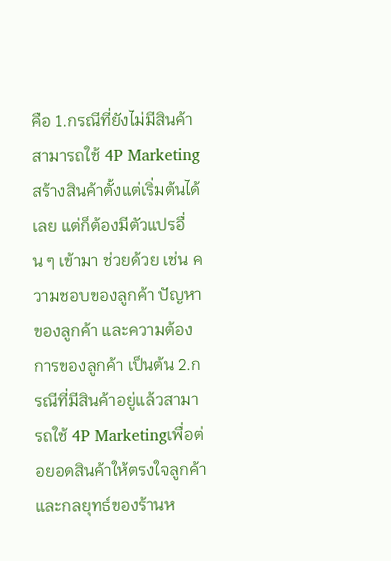คือ 1.กรณีที่ยังไม่มีสินค้า สามารถใช้ 4P Marketing สร้างสินค้าตั้งแต่เริ่มต้นได้เลย แต่ก็ต้องมีตัวแปรอื่น ๆ เข้ามา ช่วยด้วย เช่น ความชอบของลูกค้า ปัญหาของลูกค้า และความต้องการของลูกค้า เป็นต้น 2.กรณีที่มีสินค้าอยู่แล้วสามารถใช้ 4P Marketingเพื่อต่อยอดสินค้าให้ตรงใจลูกค้าและกลยุทธ์ของร้านห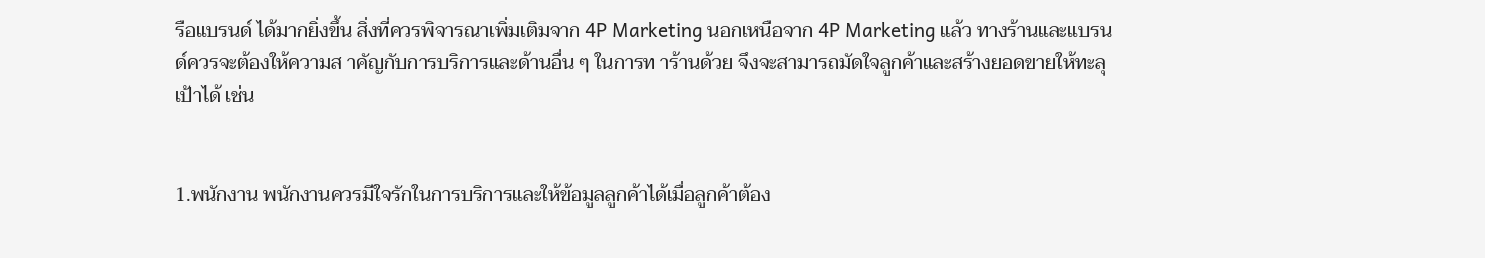รือแบรนด์ ได้มากยิ่งขึ้น สิ่งที่ควรพิจารณาเพิ่มเติมจาก 4P Marketing นอกเหนือจาก 4P Marketing แล้ว ทางร้านและแบรนด์ควรจะต้องให้ความส าคัญกับการบริการและด้านอื่น ๆ ในการท าร้านด้วย จึงจะสามารถมัดใจลูกค้าและสร้างยอดขายให้ทะลุเป้าได้ เช่น


1.พนักงาน พนักงานควรมีใจรักในการบริการและให้ข้อมูลลูกค้าได้เมื่อลูกค้าต้อง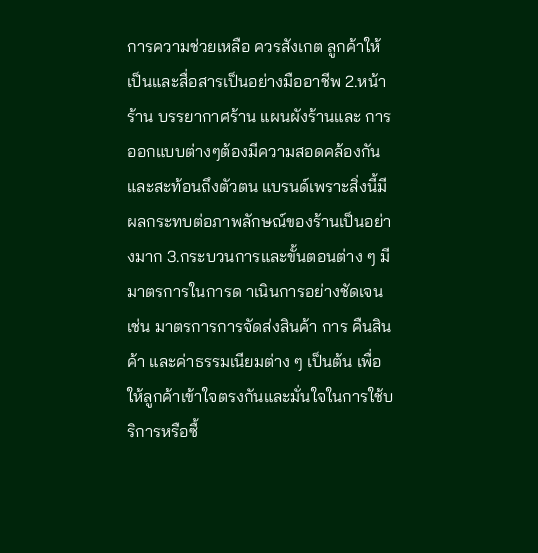การความช่วยเหลือ ควรสังเกต ลูกค้าให้เป็นและสื่อสารเป็นอย่างมืออาชีพ 2.หน้าร้าน บรรยากาศร้าน แผนผังร้านและ การออกแบบต่างๆต้องมีความสอดคล้องกันและสะท้อนถึงตัวตน แบรนด์เพราะสิ่งนี้มีผลกระทบต่อภาพลักษณ์ของร้านเป็นอย่างมาก 3.กระบวนการและขั้นตอนต่าง ๆ มีมาตรการในการด าเนินการอย่างชัดเจน เช่น มาตรการการจัดส่งสินค้า การ คืนสินค้า และค่าธรรมเนียมต่าง ๆ เป็นต้น เพื่อให้ลูกค้าเข้าใจตรงกันและมั่นใจในการใช้บริการหรือซื้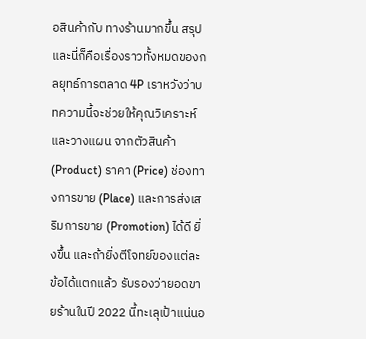อสินค้ากับ ทางร้านมากขึ้น สรุป และนี่ก็คือเรื่องราวทั้งหมดของกลยุทธ์การตลาด 4P เราหวังว่าบทความนี้จะช่วยให้คุณวิเคราะห์และวางแผน จากตัวสินค้า (Product) ราคา (Price) ช่องทางการขาย (Place) และการส่งเสริมการขาย (Promotion) ได้ดี ยิ่งขึ้น และถ้ายิ่งตีโจทย์ของแต่ละข้อได้แตกแล้ว รับรองว่ายอดขายร้านในปี 2022 นี้ทะเลุเป้าแน่นอ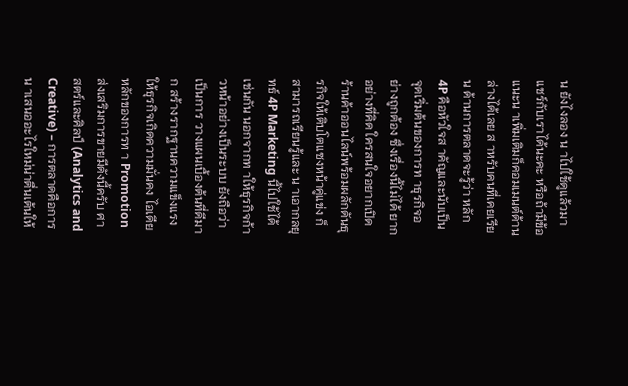น ยังไงลอง น าไปใช้ดูแล้วมาแชร์กับเราได้นะคะ หรือถ้ามีข้อแนะน าเพิ่มเติมก็คอมเมนต์ด้านล่างได้เลย ส าหรับคนที่เคยเรียน ด้านการตลาดจะรู้ว่า หลัก 4P คือหัวใจส าคัญและนับเป็นจุดเริ่มต้นของการท าธุรกิจอย่างถูกต้อง ซึ่งเรื่องนี้ไม่ได้ ยากอย่างที่คิด ใครสนใจอยากเปิดร้านค้าออนไลน์พร้อมผลักดันธุรกิจให้เติบโตแซงหน้าคู่แข่ง ก็สามารถเรียนรู้และ น าเอากลยุทธ์ 4P Marketing นี้ไปใช้ได้เช่นกัน นอกจากท าให้ธุรกิจก้าวหน้าอย่างเป็นระบบ ยังถือว่าเป็นการ วางแผนเบื้องต้นที่ดีมาก สร้างรากฐานความแข็งแรงให้ธุรกิจเกิดความมั่นคง ไอเดียหลักของการท า Promotion ส่งเสริมการขายมีดังนี้ครับ ศาสตร์และศิลป์ (Analytics and Creative) – การตลาดคือการน าเสนออะไรใหม่น่าตื่นเต้นให้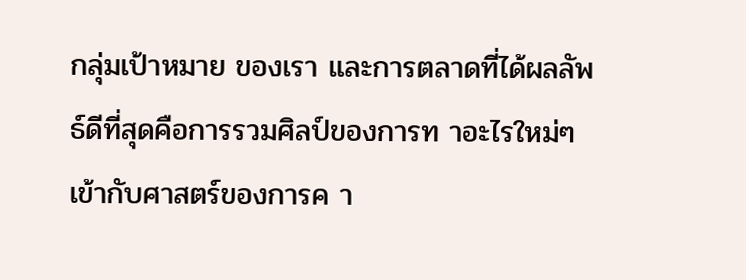กลุ่มเป้าหมาย ของเรา และการตลาดที่ได้ผลลัพธ์ดีที่สุดคือการรวมศิลป์ของการท าอะไรใหม่ๆเข้ากับศาสตร์ของการค า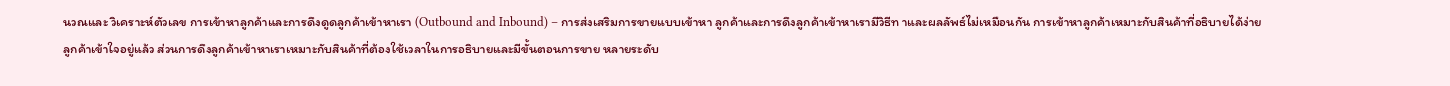นวณและ วิเคราะห์ตัวเลข การเข้าหาลูกค้าและการดึงดูดลูกค้าเข้าหาเรา (Outbound and Inbound) – การส่งเสริมการขายแบบเข้าหา ลูกค้าและการดึงลูกค้าเข้าหาเรามีวิธีท าและผลลัพธ์ไม่เหมือนกัน การเข้าหาลูกค้าเหมาะกับสินค้าที่อธิบายได้ง่าย ลูกค้าเข้าใจอยู่แล้ว ส่วนการดึงลูกค้าเข้าหาเราเหมาะกับสินค้าที่ต้องใช้เวลาในการอธิบายและมีขั้นตอนการขาย หลายระดับ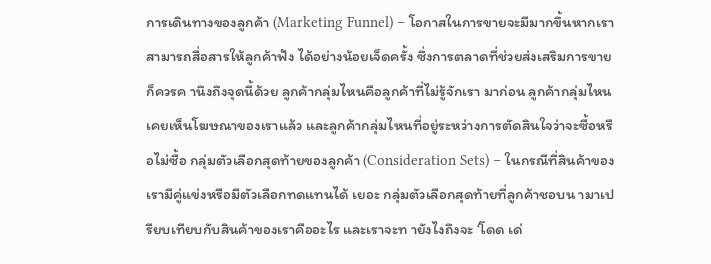การเดินทางของลูกค้า (Marketing Funnel) – โอกาสในการขายจะมีมากขึ้นหากเราสามารถสื่อสารให้ลูกค้าฟัง ได้อย่างน้อยเจ็ดครั้ง ซึ่งการตลาดที่ช่วยส่งเสริมการขายก็ควรค านึงถึงจุดนี้ด้วย ลูกค้ากลุ่มไหนคือลูกค้าที่ไม่รู้จักเรา มาก่อน ลูกค้ากลุ่มไหนเคยเห็นโฆษณาของเราแล้ว และลูกค้ากลุ่มไหนที่อยู่ระหว่างการตัดสินใจว่าจะซื้อหรือไม่ซื้อ กลุ่มตัวเลือกสุดท้ายของลูกค้า (Consideration Sets) – ในกรณีที่สินค้าของเรามีคู่แข่งหรือมีตัวเลือกทดแทนได้ เยอะ กลุ่มตัวเลือกสุดท้ายที่ลูกค้าชอบน ามาเปรียบเทียบกับสินค้าของเราคืออะไร และเราจะท ายังไงถึงจะ ‘โดด เด่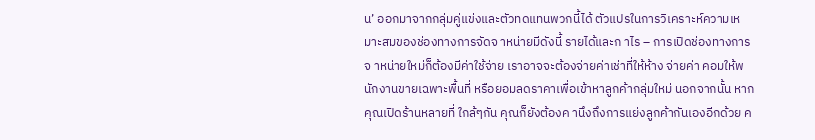น’ ออกมาจากกลุ่มคู่แข่งและตัวทดแทนพวกนี้ได้ ตัวแปรในการวิเคราะห์ความเหมาะสมของช่องทางการจัดจ าหน่ายมีดังนี้ รายได้และก าไร – การเปิดช่องทางการจ าหน่ายใหม่ก็ต้องมีค่าใช้จ่าย เราอาจจะต้องจ่ายค่าเช่าที่ให้ห้าง จ่ายค่า คอมให้พนักงานขายเฉพาะพื้นที่ หรือยอมลดราคาเพื่อเข้าหาลูกค้ากลุ่มใหม่ นอกจากนั้น หากคุณเปิดร้านหลายที่ ใกล้ๆกัน คุณก็ยังต้องค านึงถึงการแย่งลูกค้ากันเองอีกด้วย ค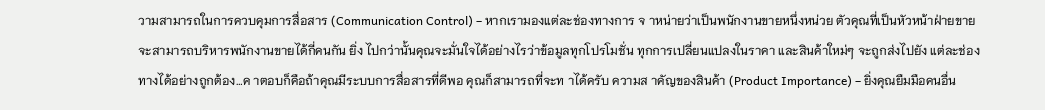วามสามารถในการควบคุมการสื่อสาร (Communication Control) – หากเรามองแต่ละช่องทางการ จ าหน่ายว่าเป็นพนักงานขายหนึ่งหน่วย ตัวคุณที่เป็นหัวหน้าฝ่ายขายจะสามารถบริหารพนักงานขายได้กี่คนกัน ยิ่ง ไปกว่านั้นคุณจะมั่นใจได้อย่างไรว่าข้อมูลทุกโปรโมชั่น ทุกการเปลี่ยนแปลงในราคา และสินค้าใหม่ๆ จะถูกส่งไปยัง แต่ละช่องทางได้อย่างถูกต้อง…ค าตอบก็คือถ้าคุณมีระบบการสื่อสารที่ดีพอ คุณก็สามารถที่จะท าได้ครับ ความส าคัญของสินค้า (Product Importance) – ยิ่งคุณยืมมือคนอื่น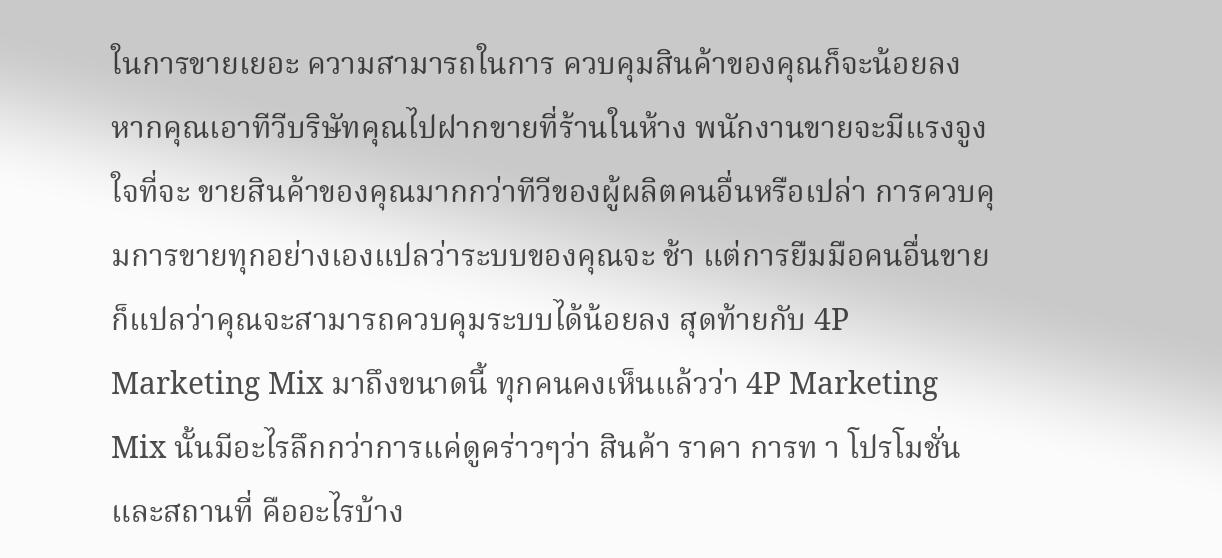ในการขายเยอะ ความสามารถในการ ควบคุมสินค้าของคุณก็จะน้อยลง หากคุณเอาทีวีบริษัทคุณไปฝากขายที่ร้านในห้าง พนักงานขายจะมีแรงจูงใจที่จะ ขายสินค้าของคุณมากกว่าทีวีของผู้ผลิตคนอื่นหรือเปล่า การควบคุมการขายทุกอย่างเองแปลว่าระบบของคุณจะ ช้า แต่การยืมมือคนอื่นขายก็แปลว่าคุณจะสามารถควบคุมระบบได้น้อยลง สุดท้ายกับ 4P Marketing Mix มาถึงขนาดนี้ ทุกคนคงเห็นแล้วว่า 4P Marketing Mix นั้นมีอะไรลึกกว่าการแค่ดูคร่าวๆว่า สินค้า ราคา การท า โปรโมชั่น และสถานที่ คืออะไรบ้าง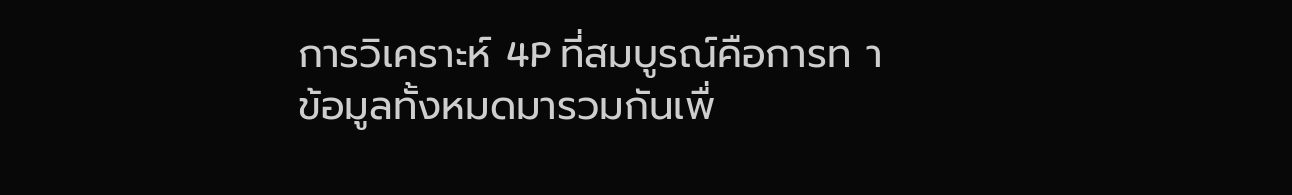การวิเคราะห์ 4P ที่สมบูรณ์คือการท าข้อมูลทั้งหมดมารวมกันเพื่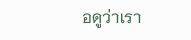อดูว่าเรา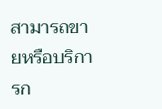สามารถขายหรือบริการก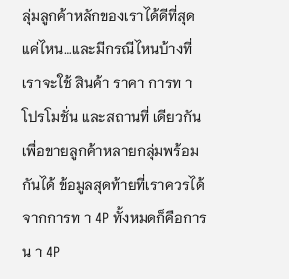ลุ่มลูกค้าหลักของเราได้ดีที่สุดแค่ไหน…และมีกรณีไหนบ้างที่เราจะใช้ สินค้า ราคา การท า โปรโมชั่น และสถานที่ เดียวกันเพื่อขายลูกค้าหลายกลุ่มพร้อมกันได้ ข้อมูลสุดท้ายที่เราควรได้จากการท า 4P ทั้งหมดก็คือการน า 4P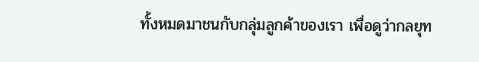ทั้งหมดมาชนกับกลุ่มลูกค้าของเรา เพื่อดูว่ากลยุท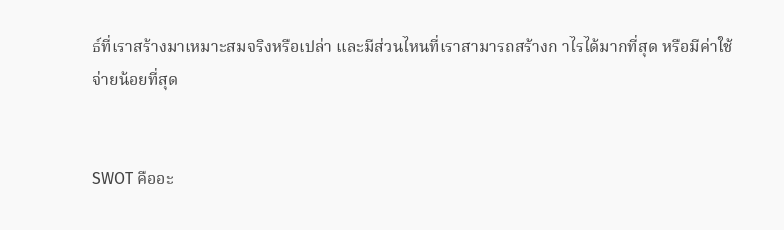ธ์ที่เราสร้างมาเหมาะสมจริงหรือเปล่า และมีส่วนไหนที่เราสามารถสร้างก าไรได้มากที่สุด หรือมีค่าใช้จ่ายน้อยที่สุด


SWOT คืออะ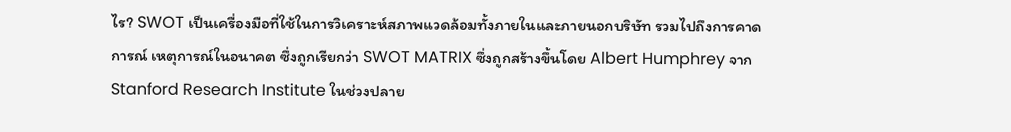ไร? SWOT เป็นเครื่องมือที่ใช้ในการวิเคราะห์สภาพแวดล้อมทั้งภายในและภายนอกบริษัท รวมไปถึงการคาดการณ์ เหตุการณ์ในอนาคต ซึ่งถูกเรียกว่า SWOT MATRIX ซึ่งถูกสร้างขึ้นโดย Albert Humphrey จาก Stanford Research Institute ในช่วงปลาย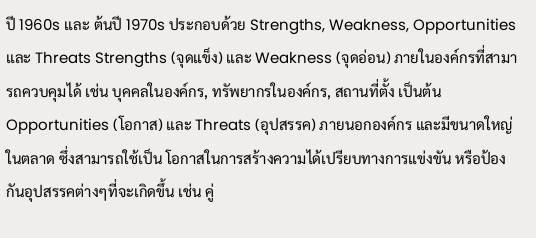ปี 1960s และ ต้นปี 1970s ประกอบด้วย Strengths, Weakness, Opportunities และ Threats Strengths (จุดแข็ง) และ Weakness (จุดอ่อน) ภายในองค์กรที่สามารถควบคุมได้ เช่น บุคคลในองค์กร, ทรัพยากรในองค์กร, สถานที่ตั้ง เป็นต้น Opportunities (โอกาส) และ Threats (อุปสรรค) ภายนอกองค์กร และมีขนาดใหญ่ในตลาด ซึ่งสามารถใช้เป็น โอกาสในการสร้างความได้เปรียบทางการแข่งขัน หรือป้องกันอุปสรรคต่างๆที่จะเกิดขึ้น เช่น คู่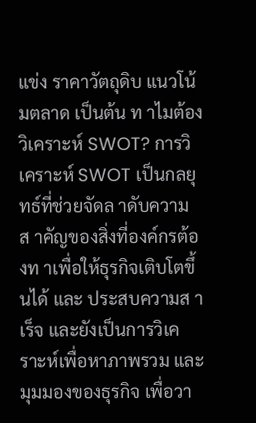แข่ง ราคาวัตถุดิบ แนวโน้มตลาด เป็นต้น ท าไมต้องวิเคราะห์ SWOT? การวิเคราะห์ SWOT เป็นกลยุทธ์ที่ช่วยจัดล าดับความส าคัญของสิ่งที่องค์กรต้องท าเพื่อให้ธุรกิจเติบโตขึ้นได้ และ ประสบความส าเร็จ และยังเป็นการวิเคราะห์เพื่อหาภาพรวม และมุมมองของธุรกิจ เพื่อวา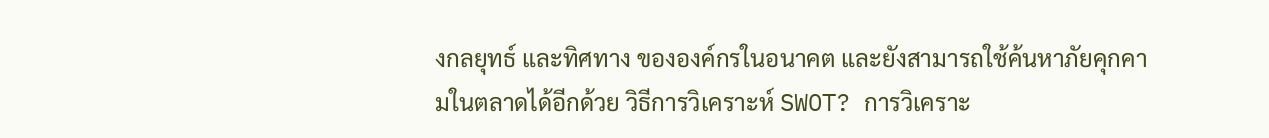งกลยุทธ์ และทิศทาง ขององค์กรในอนาคต และยังสามารถใช้ค้นหาภัยคุกคามในตลาดได้อีกด้วย วิธีการวิเคราะห์ SWOT? การวิเคราะ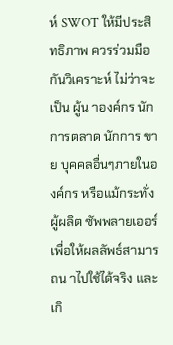ห์ SWOT ให้มีประสิทธิภาพ ควรร่วมมือกันวิเคราะห์ ไม่ว่าจะเป็น ผู้น าองค์กร นักการตลาด นักการ ขาย บุคคลอื่นๆภายในองค์กร หรือแม้กระทั่งผู้ผลิต ซัพพลายเออร์ เพื่อให้ผลลัพธ์สามารถน าไปใช้ได้จริง และเกิ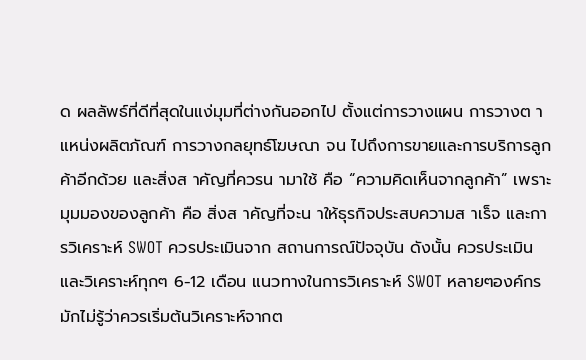ด ผลลัพธ์ที่ดีที่สุดในแง่มุมที่ต่างกันออกไป ตั้งแต่การวางแผน การวางต าแหน่งผลิตภัณฑ์ การวางกลยุทธ์โฆษณา จน ไปถึงการขายและการบริการลูกค้าอีกด้วย และสิ่งส าคัญที่ควรน ามาใช้ คือ “ความคิดเห็นจากลูกค้า” เพราะ มุมมองของลูกค้า คือ สิ่งส าคัญที่จะน าให้ธุรกิจประสบความส าเร็จ และการวิเคราะห์ SWOT ควรประเมินจาก สถานการณ์ปัจจุบัน ดังนั้น ควรประเมิน และวิเคราะห์ทุกๆ 6-12 เดือน แนวทางในการวิเคราะห์ SWOT หลายๆองค์กรมักไม่รู้ว่าควรเริ่มต้นวิเคราะห์จากต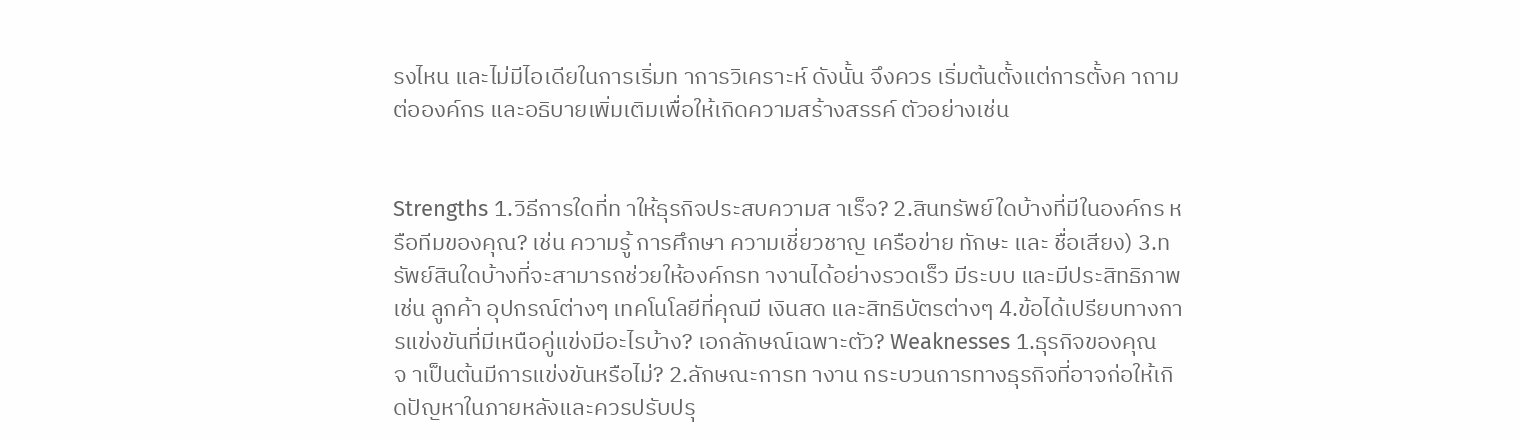รงไหน และไม่มีไอเดียในการเริ่มท าการวิเคราะห์ ดังนั้น จึงควร เริ่มต้นตั้งแต่การตั้งค าถามต่อองค์กร และอธิบายเพิ่มเติมเพื่อให้เกิดความสร้างสรรค์ ตัวอย่างเช่น


Strengths 1.วิธีการใดที่ท าให้ธุรกิจประสบความส าเร็จ? 2.สินทรัพย์ใดบ้างที่มีในองค์กร หรือทีมของคุณ? เช่น ความรู้ การศึกษา ความเชี่ยวชาญ เครือข่าย ทักษะ และ ชื่อเสียง) 3.ทรัพย์สินใดบ้างที่จะสามารถช่วยให้องค์กรท างานได้อย่างรวดเร็ว มีระบบ และมีประสิทธิภาพ เช่น ลูกค้า อุปกรณ์ต่างๆ เทคโนโลยีที่คุณมี เงินสด และสิทธิบัตรต่างๆ 4.ข้อได้เปรียบทางการแข่งขันที่มีเหนือคู่แข่งมีอะไรบ้าง? เอกลักษณ์เฉพาะตัว? Weaknesses 1.ธุรกิจของคุณจ าเป็นต้นมีการแข่งขันหรือไม่? 2.ลักษณะการท างาน กระบวนการทางธุรกิจที่อาจก่อให้เกิดปัญหาในภายหลังและควรปรับปรุ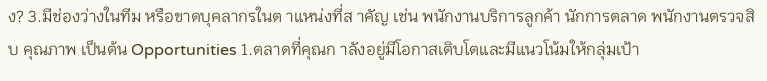ง? 3.มีช่องว่างในทีม หรือขาดบุคลากรในต าแหน่งที่ส าคัญ เช่น พนักงานบริการลูกค้า นักการตลาด พนักงานตรวจสิบ คุณภาพ เป็นต้น Opportunities 1.ตลาดที่คุณก าลังอยู่มีโอกาสเติบโตและมีแนวโน้มให้กลุ่มเป้า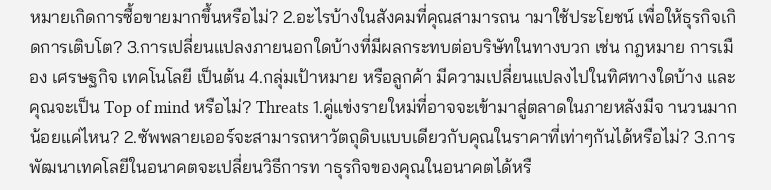หมายเกิดการซื้อขายมากขึ้นหรือไม่? 2.อะไรบ้างในสังคมที่คุณสามารถน ามาใช้ประโยชน์ เพื่อให้ธุรกิจเกิดการเติบโต? 3.การเปลี่ยนแปลงภายนอกใดบ้างที่มีผลกระทบต่อบริษัทในทางบวก เช่น กฎหมาย การเมือง เศรษฐกิจ เทคโนโลยี เป็นต้น 4.กลุ่มเป้าหมาย หรือลูกค้า มีความเปลี่ยนแปลงไปในทิศทางใดบ้าง และคุณจะเป็น Top of mind หรือไม่? Threats 1.คู่แข่งรายใหม่ที่อาจจะเข้ามาสู่ตลาดในภายหลังมีจ านวนมากน้อยแค่ไหน? 2.ซัพพลายเออร์จะสามารถหาวัตถุดิบแบบเดียวกับคุณในราคาที่เท่าๆกันได้หรือไม่? 3.การพัฒนาเทคโลยีในอนาคตจะเปลี่ยนวิธีการท าธุรกิจของคุณในอนาคตได้หรื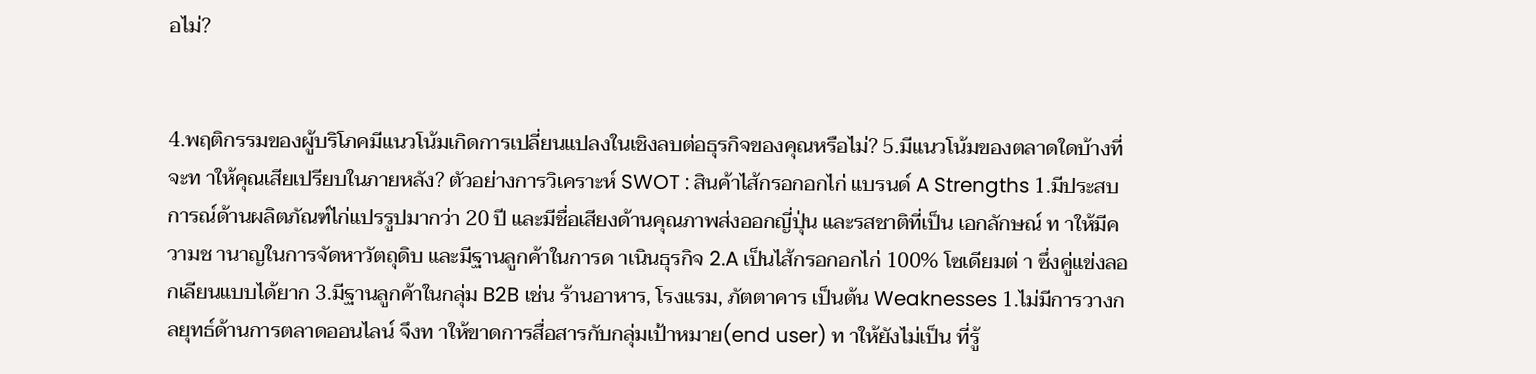อไม่?


4.พฤติกรรมของผู้บริโภคมีแนวโน้มเกิดการเปลี่ยนแปลงในเชิงลบต่อธุรกิจของคุณหรือไม่? 5.มีแนวโน้มของตลาดใดบ้างที่จะท าให้คุณเสียเปรียบในภายหลัง? ตัวอย่างการวิเคราะห์ SWOT : สินค้าไส้กรอกอกไก่ แบรนด์ A Strengths 1.มีประสบการณ์ด้านผลิตภัณฑ์ไก่แปรรูปมากว่า 20 ปี และมีชื่อเสียงด้านคุณภาพส่งออกญี่ปุ่น และรสชาติที่เป็น เอกลักษณ์ ท าให้มีความช านาญในการจัดหาวัตถุดิบ และมีฐานลูกค้าในการด าเนินธุรกิจ 2.A เป็นไส้กรอกอกไก่ 100% โซเดียมต่ า ซึ่งคู่แข่งลอกเลียนแบบได้ยาก 3.มีฐานลูกค้าในกลุ่ม B2B เช่น ร้านอาหาร, โรงแรม, ภัตตาคาร เป็นต้น Weaknesses 1.ไม่มีการวางกลยุทธ์ด้านการตลาดออนไลน์ จึงท าให้ขาดการสื่อสารกับกลุ่มเป้าหมาย(end user) ท าให้ยังไม่เป็น ที่รู้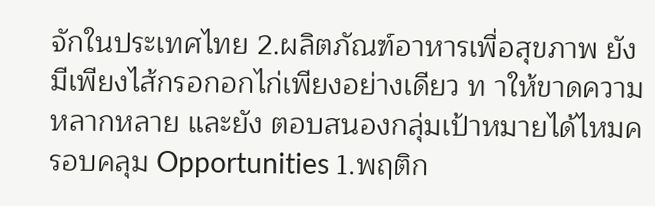จักในประเทศไทย 2.ผลิตภัณฑ์อาหารเพื่อสุขภาพ ยังมีเพียงไส้กรอกอกไก่เพียงอย่างเดียว ท าให้ขาดความหลากหลาย และยัง ตอบสนองกลุ่มเป้าหมายได้ไหมครอบคลุม Opportunities 1.พฤติก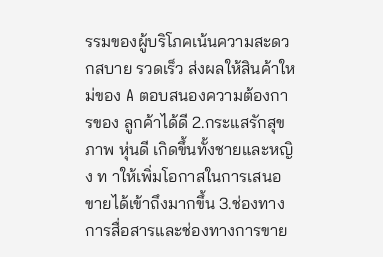รรมของผู้บริโภคเน้นความสะดวกสบาย รวดเร็ว ส่งผลให้สินค้าใหม่ของ A ตอบสนองความต้องการของ ลูกค้าได้ดี 2.กระแสรักสุขภาพ หุ่นดี เกิดขึ้นทั้งชายและหญิง ท าให้เพิ่มโอกาสในการเสนอขายได้เข้าถึงมากขึ้น 3.ช่องทางการสื่อสารและช่องทางการขาย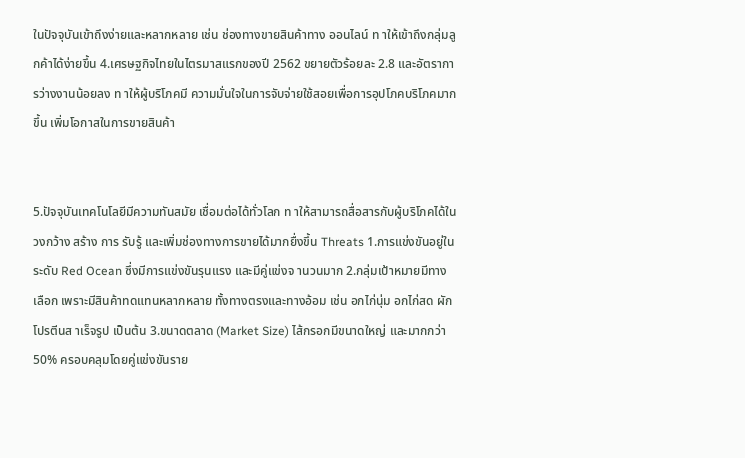ในปัจจุบันเข้าถึงง่ายและหลากหลาย เช่น ช่องทางขายสินค้าทาง ออนไลน์ ท าให้เข้าถึงกลุ่มลูกค้าได้ง่ายขึ้น 4.เศรษฐกิจไทยในไตรมาสแรกของปี 2562 ขยายตัวร้อยละ 2.8 และอัตราการว่างงานน้อยลง ท าให้ผู้บริโภคมี ความมั่นใจในการจับจ่ายใช้สอยเพื่อการอุปโภคบริโภคมากขึ้น เพิ่มโอกาสในการขายสินค้า


5.ปัจจุบันเทคโนโลยีมีความทันสมัย เชื่อมต่อได้ทั่วโลก ท าให้สามารถสื่อสารกับผู้บริโภคได้ในวงกว้าง สร้าง การ รับรู้ และเพิ่มช่องทางการขายได้มากยื่งขึ้น Threats 1.การแข่งขันอยู่ในระดับ Red Ocean ซึ่งมีการแข่งขันรุนแรง และมีคู่แข่งจ านวนมาก 2.กลุ่มเป้าหมายมีทางเลือก เพราะมีสินค้าทดแทนหลากหลาย ทั้งทางตรงและทางอ้อม เช่น อกไก่นุ่ม อกไก่สด ผัก โปรตีนส าเร็จรูป เป็นต้น 3.ขนาดตลาด (Market Size) ไส้กรอกมีขนาดใหญ่ และมากกว่า 50% ครอบคลุมโดยคู่แข่งขันราย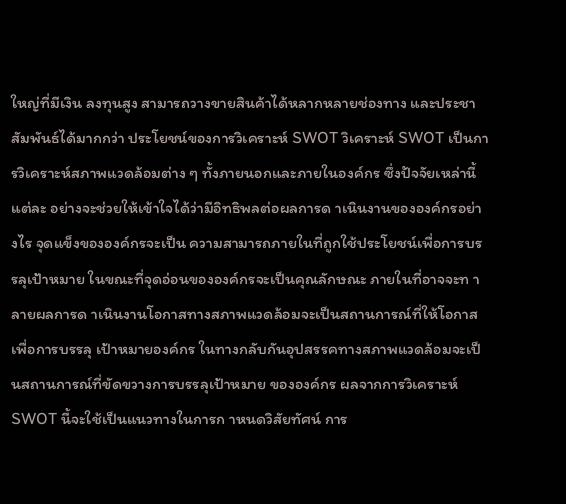ใหญ่ที่มีเงิน ลงทุนสูง สามารถวางขายสินค้าได้หลากหลายช่องทาง และประชาสัมพันธ์ได้มากกว่า ประโยชน์ของการวิเคราะห์ SWOT วิเคราะห์ SWOT เป็นการวิเคราะห์สภาพแวดล้อมต่าง ๆ ทั้งภายนอกและภายในองค์กร ซึ่งปัจจัยเหล่านี้แต่ละ อย่างจะช่วยให้เข้าใจได้ว่ามีอิทธิพลต่อผลการด าเนินงานขององค์กรอย่างไร จุดแข็งขององค์กรจะเป็น ความสามารถภายในที่ถูกใช้ประโยชน์เพื่อการบรรลุเป้าหมาย ในขณะที่จุดอ่อนขององค์กรจะเป็นคุณลักษณะ ภายในที่อาจจะท าลายผลการด าเนินงานโอกาสทางสภาพแวดล้อมจะเป็นสถานการณ์ที่ให้โอกาสเพื่อการบรรลุ เป้าหมายองค์กร ในทางกลับกันอุปสรรคทางสภาพแวดล้อมจะเป็นสถานการณ์ที่ขัดขวางการบรรลุเป้าหมาย ขององค์กร ผลจากการวิเคราะห์ SWOT นี้จะใช้เป็นแนวทางในการก าหนดวิสัยทัศน์ การ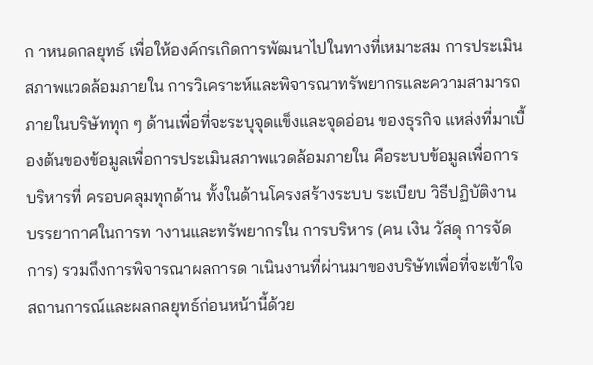ก าหนดกลยุทธ์ เพื่อให้องค์กรเกิดการพัฒนาไปในทางที่เหมาะสม การประเมินสภาพแวดล้อมภายใน การวิเคราะห์และพิจารณาทรัพยากรและความสามารถภายในบริษัททุก ๆ ด้านเพื่อที่จะระบุจุดแข็งและจุดอ่อน ของธุรกิจ แหล่งที่มาเบื้องต้นของข้อมูลเพื่อการประเมินสภาพแวดล้อมภายใน คือระบบข้อมูลเพื่อการบริหารที่ ครอบคลุมทุกด้าน ทั้งในด้านโครงสร้างระบบ ระเบียบ วิธีปฏิบัติงาน บรรยากาศในการท างานและทรัพยากรใน การบริหาร (คน เงิน วัสดุ การจัดการ) รวมถึงการพิจารณาผลการด าเนินงานที่ผ่านมาของบริษัทเพื่อที่จะเข้าใจ สถานการณ์และผลกลยุทธ์ก่อนหน้านี้ด้วย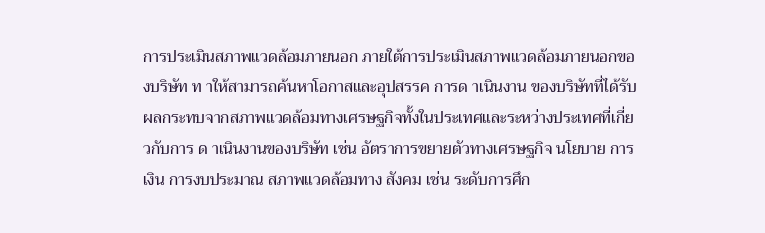การประเมินสภาพแวดล้อมภายนอก ภายใต้การประเมินสภาพแวดล้อมภายนอกของบริษัท ท าให้สามารถค้นหาโอกาสและอุปสรรค การด าเนินงาน ของบริษัทที่ได้รับผลกระทบจากสภาพแวดล้อมทางเศรษฐกิจทั้งในประเทศและระหว่างประเทศที่เกี่ยวกับการ ด าเนินงานของบริษัท เช่น อัตราการขยายตัวทางเศรษฐกิจ นโยบาย การเงิน การงบประมาณ สภาพแวดล้อมทาง สังคม เช่น ระดับการศึก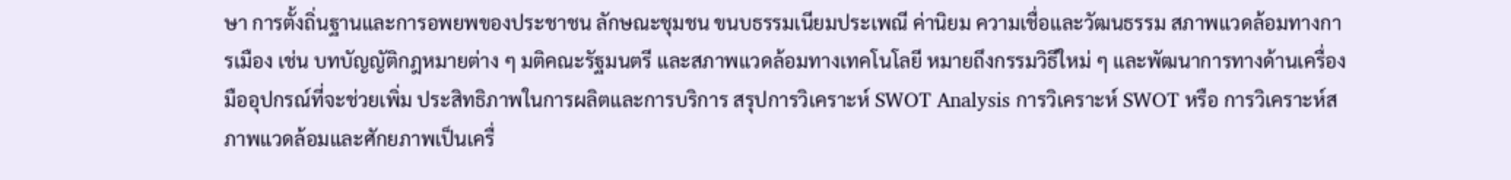ษา การตั้งถิ่นฐานและการอพยพของประชาชน ลักษณะชุมชน ขนบธรรมเนียมประเพณี ค่านิยม ความเชื่อและวัฒนธรรม สภาพแวดล้อมทางการเมือง เช่น บทบัญญัติกฎหมายต่าง ๆ มติคณะรัฐมนตรี และสภาพแวดล้อมทางเทคโนโลยี หมายถึงกรรมวิธีใหม่ ๆ และพัฒนาการทางด้านเครื่องมืออุปกรณ์ที่จะช่วยเพิ่ม ประสิทธิภาพในการผลิตและการบริการ สรุปการวิเคราะห์ SWOT Analysis การวิเคราะห์ SWOT หรือ การวิเคราะห์สภาพแวดล้อมและศักยภาพเป็นเครื่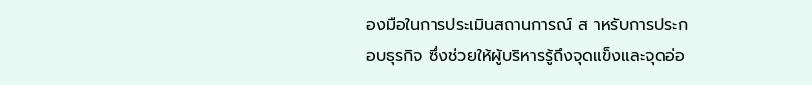องมือในการประเมินสถานการณ์ ส าหรับการประกอบธุรกิจ ซึ่งช่วยให้ผู้บริหารรู้ถึงจุดแข็งและจุดอ่อ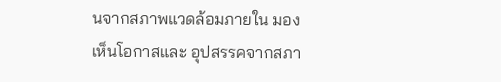นจากสภาพแวดล้อมภายใน มองเห็นโอกาสและ อุปสรรคจากสภา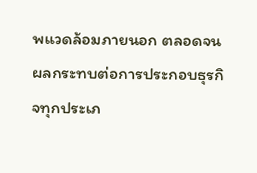พแวดล้อมภายนอก ตลอดจนผลกระทบต่อการประกอบธุรกิจทุกประเภ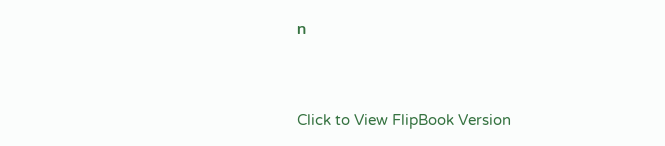ท


Click to View FlipBook Version